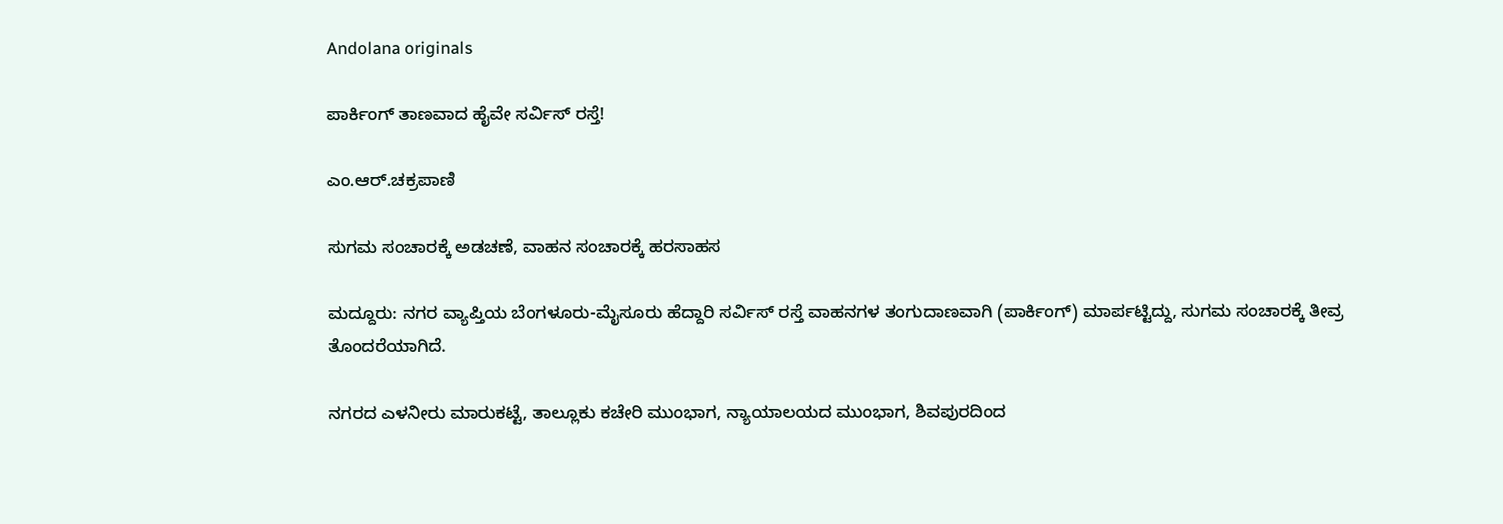Andolana originals

ಪಾರ್ಕಿಂಗ್ ತಾಣವಾದ ಹೈವೇ ಸರ್ವಿಸ್ ರಸ್ತೆ!

ಎಂ.ಆರ್.ಚಕ್ರಪಾಣಿ

ಸುಗಮ ಸಂಚಾರಕ್ಕೆ ಅಡಚಣೆ, ವಾಹನ ಸಂಚಾರಕ್ಕೆ ಹರಸಾಹಸ

ಮದ್ದೂರು: ನಗರ ವ್ಯಾಪ್ತಿಯ ಬೆಂಗಳೂರು-ಮೈಸೂರು ಹೆದ್ದಾರಿ ಸರ್ವಿಸ್ ರಸ್ತೆ ವಾಹನಗಳ ತಂಗುದಾಣವಾಗಿ (ಪಾರ್ಕಿಂಗ್) ಮಾರ್ಪಟ್ಟಿದ್ದು, ಸುಗಮ ಸಂಚಾರಕ್ಕೆ ತೀವ್ರ ತೊಂದರೆಯಾಗಿದೆ.

ನಗರದ ಎಳನೀರು ಮಾರುಕಟ್ಟೆ, ತಾಲ್ಲೂಕು ಕಚೇರಿ ಮುಂಭಾಗ, ನ್ಯಾಯಾಲಯದ ಮುಂಭಾಗ, ಶಿವಪುರದಿಂದ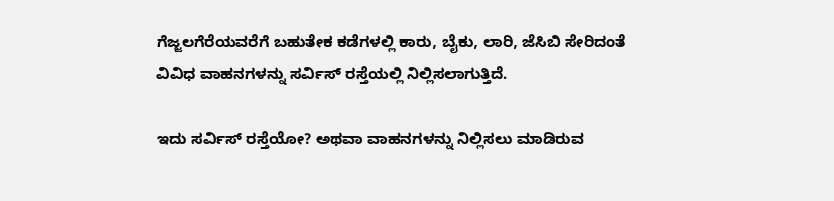ಗೆಜ್ಜಲಗೆರೆಯವರೆಗೆ ಬಹುತೇಕ ಕಡೆಗಳಲ್ಲಿ ಕಾರು, ಬೈಕು, ಲಾರಿ, ಜೆಸಿಬಿ ಸೇರಿದಂತೆ ವಿವಿಧ ವಾಹನಗಳನ್ನು ಸರ್ವಿಸ್ ರಸ್ತೆಯಲ್ಲಿ ನಿಲ್ಲಿಸಲಾಗುತ್ತಿದೆ.

ಇದು ಸರ್ವಿಸ್ ರಸ್ತೆಯೋ? ಅಥವಾ ವಾಹನಗಳನ್ನು ನಿಲ್ಲಿಸಲು ಮಾಡಿರುವ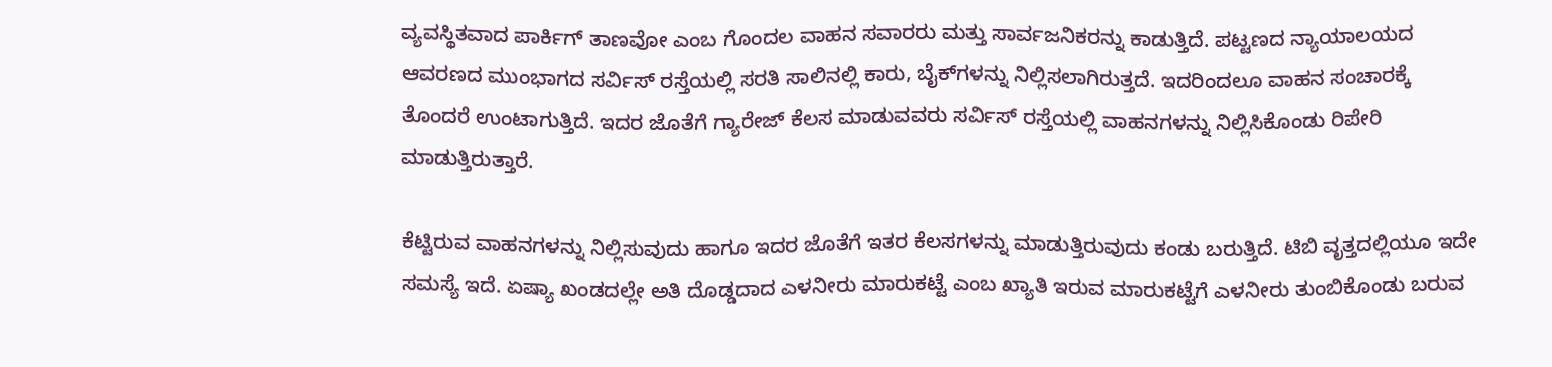ವ್ಯವಸ್ಥಿತವಾದ ಪಾರ್ಕಿಗ್ ತಾಣವೋ ಎಂಬ ಗೊಂದಲ ವಾಹನ ಸವಾರರು ಮತ್ತು ಸಾರ್ವಜನಿಕರನ್ನು ಕಾಡುತ್ತಿದೆ. ಪಟ್ಟಣದ ನ್ಯಾಯಾಲಯದ ಆವರಣದ ಮುಂಭಾಗದ ಸರ್ವಿಸ್ ರಸ್ತೆಯಲ್ಲಿ ಸರತಿ ಸಾಲಿನಲ್ಲಿ ಕಾರು, ಬೈಕ್‌ಗಳನ್ನು ನಿಲ್ಲಿಸಲಾಗಿರುತ್ತದೆ. ಇದರಿಂದಲೂ ವಾಹನ ಸಂಚಾರಕ್ಕೆ ತೊಂದರೆ ಉಂಟಾಗುತ್ತಿದೆ. ಇದರ ಜೊತೆಗೆ ಗ್ಯಾರೇಜ್ ಕೆಲಸ ಮಾಡುವವರು ಸರ್ವಿಸ್ ರಸ್ತೆಯಲ್ಲಿ ವಾಹನಗಳನ್ನು ನಿಲ್ಲಿಸಿಕೊಂಡು ರಿಪೇರಿ ಮಾಡುತ್ತಿರುತ್ತಾರೆ.

ಕೆಟ್ಟಿರುವ ವಾಹನಗಳನ್ನು ನಿಲ್ಲಿಸುವುದು ಹಾಗೂ ಇದರ ಜೊತೆಗೆ ಇತರ ಕೆಲಸಗಳನ್ನು ಮಾಡುತ್ತಿರುವುದು ಕಂಡು ಬರುತ್ತಿದೆ. ಟಿಬಿ ವೃತ್ತದಲ್ಲಿಯೂ ಇದೇ ಸಮಸ್ಯೆ ಇದೆ. ಏಷ್ಯಾ ಖಂಡದಲ್ಲೇ ಅತಿ ದೊಡ್ಡದಾದ ಎಳನೀರು ಮಾರುಕಟ್ಟೆ ಎಂಬ ಖ್ಯಾತಿ ಇರುವ ಮಾರುಕಟ್ಟೆಗೆ ಎಳನೀರು ತುಂಬಿಕೊಂಡು ಬರುವ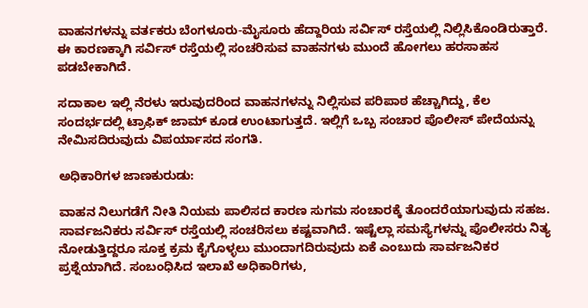ವಾಹನಗಳನ್ನು ವರ್ತಕರು ಬೆಂಗಳೂರು-ಮೈಸೂರು ಹೆದ್ದಾರಿಯ ಸರ್ವಿಸ್ ರಸ್ತೆಯಲ್ಲಿ ನಿಲ್ಲಿಸಿಕೊಂಡಿರುತ್ತಾರೆ. ಈ ಕಾರಣಕ್ಕಾಗಿ ಸರ್ವಿಸ್ ರಸ್ತೆಯಲ್ಲಿ ಸಂಚರಿಸುವ ವಾಹನಗಳು ಮುಂದೆ ಹೋಗಲು ಹರಸಾಹಸ ಪಡಬೇಕಾಗಿದೆ.

ಸದಾಕಾಲ ಇಲ್ಲಿ ನೆರಳು ಇರುವುದರಿಂದ ವಾಹನಗಳನ್ನು ನಿಲ್ಲಿಸುವ ಪರಿಪಾಠ ಹೆಚ್ಚಾಗಿದ್ದು, ಕೆಲ ಸಂದರ್ಭದಲ್ಲಿ ಟ್ರಾಫಿಕ್ ಜಾಮ್ ಕೂಡ ಉಂಟಾಗುತ್ತದೆ. ಇಲ್ಲಿಗೆ ಒಬ್ಬ ಸಂಚಾರ ಪೊಲೀಸ್ ಪೇದೆಯನ್ನು ನೇಮಿಸದಿರುವುದು ವಿಪರ್ಯಾಸದ ಸಂಗತಿ.

ಅಧಿಕಾರಿಗಳ ಜಾಣಕುರುಡು:

ವಾಹನ ನಿಲುಗಡೆಗೆ ನೀತಿ ನಿಯಮ ಪಾಲಿಸದ ಕಾರಣ ಸುಗಮ ಸಂಚಾರಕ್ಕೆ ತೊಂದರೆಯಾಗುವುದು ಸಹಜ. ಸಾರ್ವಜನಿಕರು ಸರ್ವಿಸ್ ರಸ್ತೆಯಲ್ಲಿ ಸಂಚರಿಸಲು ಕಷ್ಟವಾಗಿದೆ. ಇಷ್ಟೆಲ್ಲಾ ಸಮಸ್ಯೆಗಳನ್ನು ಪೊಲೀಸರು ನಿತ್ಯ ನೋಡುತ್ತಿದ್ದರೂ ಸೂಕ್ತ ಕ್ರಮ ಕೈಗೊಳ್ಳಲು ಮುಂದಾಗದಿರುವುದು ಏಕೆ ಎಂಬುದು ಸಾರ್ವಜನಿಕರ ಪ್ರಶ್ನೆಯಾಗಿದೆ. ಸಂಬಂಧಿಸಿದ ಇಲಾಖೆ ಅಧಿಕಾರಿಗಳು,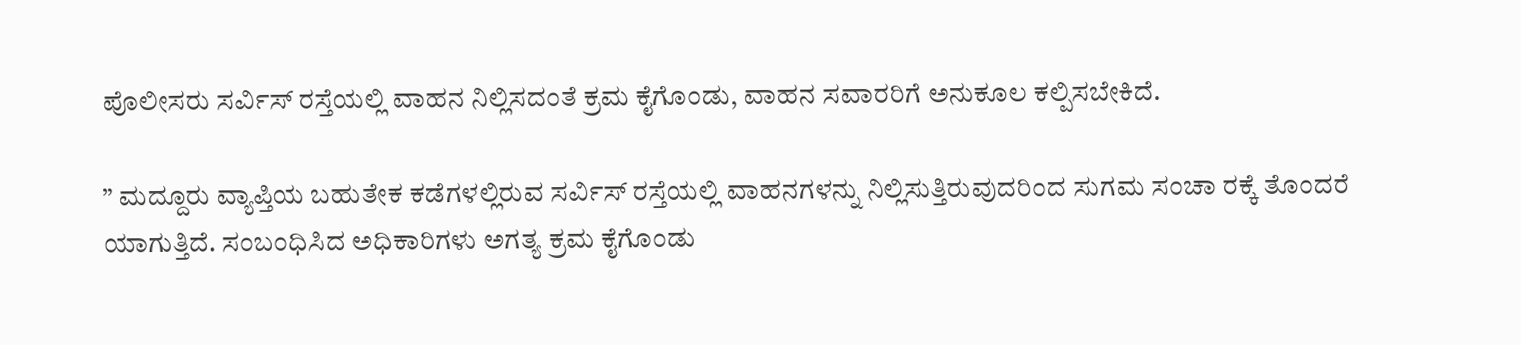ಪೊಲೀಸರು ಸರ್ವಿಸ್ ರಸ್ತೆಯಲ್ಲಿ ವಾಹನ ನಿಲ್ಲಿಸದಂತೆ ಕ್ರಮ ಕೈಗೊಂಡು, ವಾಹನ ಸವಾರರಿಗೆ ಅನುಕೂಲ ಕಲ್ಪಿಸಬೇಕಿದೆ.

” ಮದ್ದೂರು ವ್ಯಾಪ್ತಿಯ ಬಹುತೇಕ ಕಡೆಗಳಲ್ಲಿರುವ ಸರ್ವಿಸ್ ರಸ್ತೆಯಲ್ಲಿ ವಾಹನಗಳನ್ನು ನಿಲ್ಲಿಸುತ್ತಿರುವುದರಿಂದ ಸುಗಮ ಸಂಚಾ ರಕ್ಕೆ ತೊಂದರೆ ಯಾಗುತ್ತಿದೆ. ಸಂಬಂಧಿಸಿದ ಅಧಿಕಾರಿಗಳು ಅಗತ್ಯ ಕ್ರಮ ಕೈಗೊಂಡು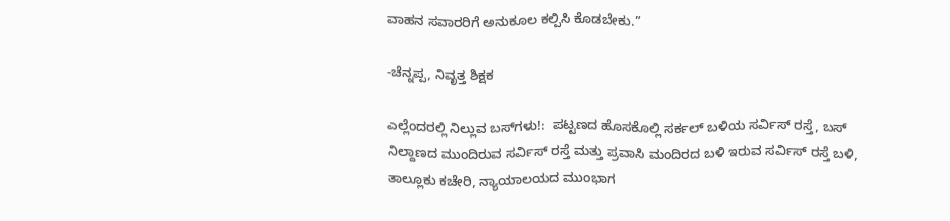ವಾಹನ ಸವಾರರಿಗೆ ಅನುಕೂಲ ಕಲ್ಪಿಸಿ ಕೊಡಬೇಕು.”

-ಚೆನ್ನಪ್ಪ, ನಿವೃತ್ತ ಶಿಕ್ಷಕ

ಎಲ್ಲೆಂದರಲ್ಲಿ ನಿಲ್ಲುವ ಬಸ್‌ಗಳು!:  ಪಟ್ಟಣದ ಹೊಸಕೊಲ್ಲಿ ಸರ್ಕಲ್ ಬಳಿಯ ಸರ್ವಿಸ್ ರಸ್ತೆ, ಬಸ್ ನಿಲ್ದಾಣದ ಮುಂದಿರುವ ಸರ್ವಿಸ್ ರಸ್ತೆ ಮತ್ತು ಪ್ರವಾಸಿ ಮಂದಿರದ ಬಳಿ ಇರುವ ಸರ್ವಿಸ್ ರಸ್ತೆ ಬಳಿ, ತಾಲ್ಲೂಕು ಕಚೇರಿ, ನ್ಯಾಯಾಲಯದ ಮುಂಭಾಗ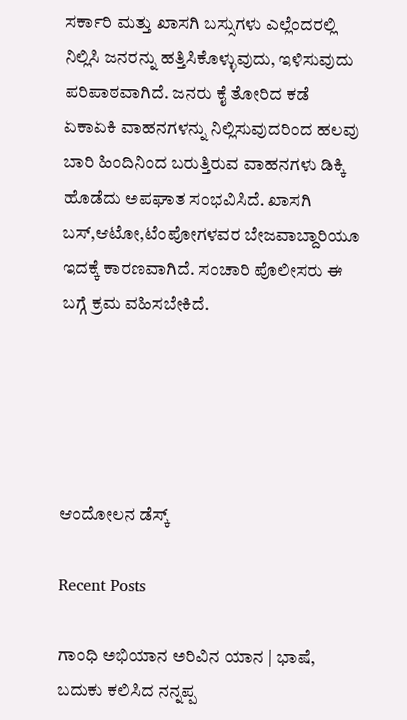ಸರ್ಕಾರಿ ಮತ್ತು ಖಾಸಗಿ ಬಸ್ಸುಗಳು ಎಲ್ಲೆಂದರಲ್ಲಿ ನಿಲ್ಲಿಸಿ ಜನರನ್ನು ಹತ್ತಿಸಿಕೊಳ್ಳುವುದು, ಇಳಿಸುವುದು ಪರಿಪಾಠವಾಗಿದೆ. ಜನರು ಕೈ ತೋರಿದ ಕಡೆ ಏಕಾಏಕಿ ವಾಹನಗಳನ್ನು ನಿಲ್ಲಿಸುವುದರಿಂದ ಹಲವು ಬಾರಿ ಹಿಂದಿನಿಂದ ಬರುತ್ತಿರುವ ವಾಹನಗಳು ಡಿಕ್ಕಿ ಹೊಡೆದು ಅಪಘಾತ ಸಂಭವಿಸಿದೆ. ಖಾಸಗಿ ಬಸ್,ಆಟೋ,ಟೆಂಪೋಗಳವರ ಬೇಜವಾಬ್ದಾರಿಯೂ ಇದಕ್ಕೆ ಕಾರಣವಾಗಿದೆ. ಸಂಚಾರಿ ಪೊಲೀಸರು ಈ ಬಗ್ಗೆ ಕ್ರಮ ವಹಿಸಬೇಕಿದೆ.





ಆಂದೋಲನ ಡೆಸ್ಕ್

Recent Posts

ಗಾಂಧಿ ಅಭಿಯಾನ ಅರಿವಿನ ಯಾನ | ಭಾಷೆ, ಬದುಕು ಕಲಿಸಿದ ನನ್ನಪ್ಪ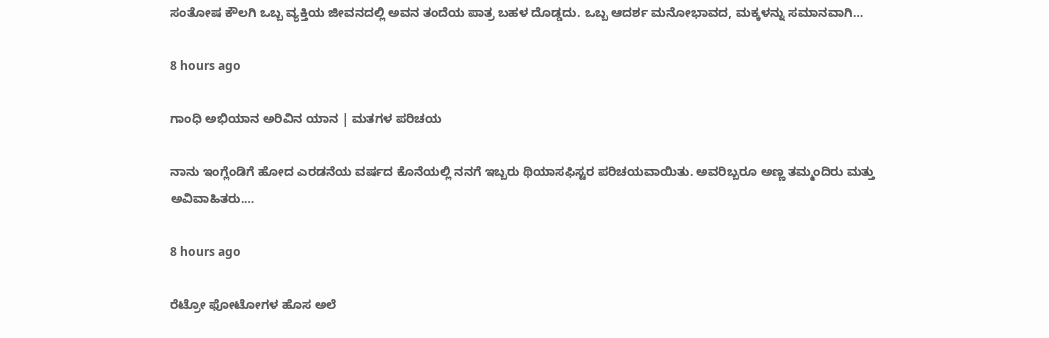ಸಂತೋಷ ಕೌಲಗಿ ಒಬ್ಬ ವ್ಯಕ್ತಿಯ ಜೀವನದಲ್ಲಿ ಅವನ ತಂದೆಯ ಪಾತ್ರ ಬಹಳ ದೊಡ್ಡದು. ಒಬ್ಬ ಆದರ್ಶ ಮನೋಭಾವದ, ಮಕ್ಕಳನ್ನು ಸಮಾನವಾಗಿ…

8 hours ago

ಗಾಂಧಿ ಅಭಿಯಾನ ಅರಿವಿನ ಯಾನ | ಮತಗಳ ಪರಿಚಯ

ನಾನು ಇಂಗ್ಲೆಂಡಿಗೆ ಹೋದ ಎರಡನೆಯ ವರ್ಷದ ಕೊನೆಯಲ್ಲಿ ನನಗೆ ಇಬ್ಬರು ಥಿಯಾಸಫಿಸ್ಟರ ಪರಿಚಯವಾಯಿತು. ಅವರಿಬ್ಬರೂ ಅಣ್ಣ ತಮ್ಮಂದಿರು ಮತ್ತು ಅವಿವಾಹಿತರು.…

8 hours ago

ರೆಟ್ರೋ ಫೋಟೋಗಳ ಹೊಸ ಅಲೆ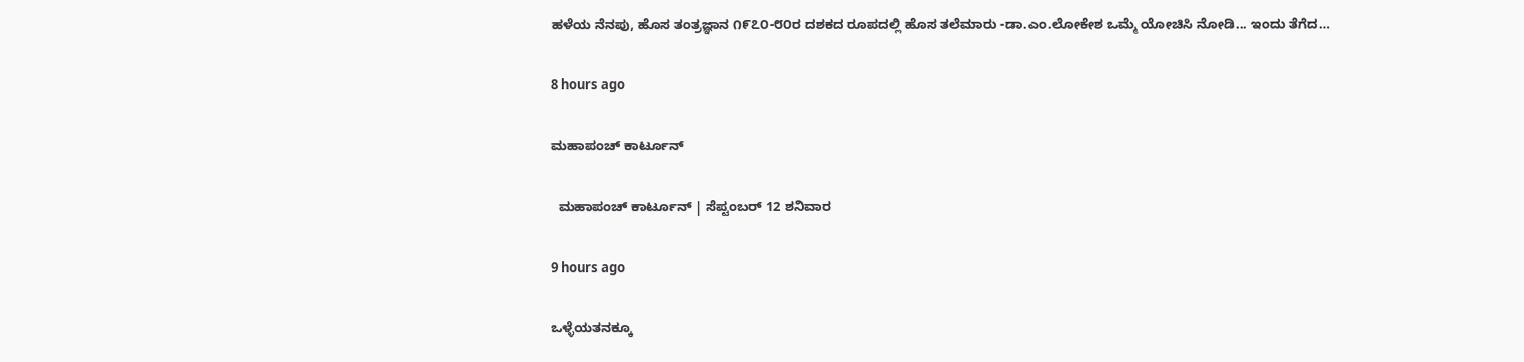ಹಳೆಯ ನೆನಪು, ಹೊಸ ತಂತ್ರಜ್ಞಾನ ೧೯೭೦-೮೦ರ ದಶಕದ ರೂಪದಲ್ಲಿ ಹೊಸ ತಲೆಮಾರು -ಡಾ.ಎಂ.ಲೋಕೇಶ ಒಮ್ಮೆ ಯೋಚಿಸಿ ನೋಡಿ... ಇಂದು ತೆಗೆದ…

8 hours ago

ಮಹಾಪಂಚ್‌ ಕಾರ್ಟೂನ್‌

  ಮಹಾಪಂಚ್‌ ಕಾರ್ಟೂನ್‌ | ಸೆಪ್ಟಂಬರ್‌ 12 ಶನಿವಾರ

9 hours ago

ಒಳ್ಳೆಯತನಕ್ಕೂ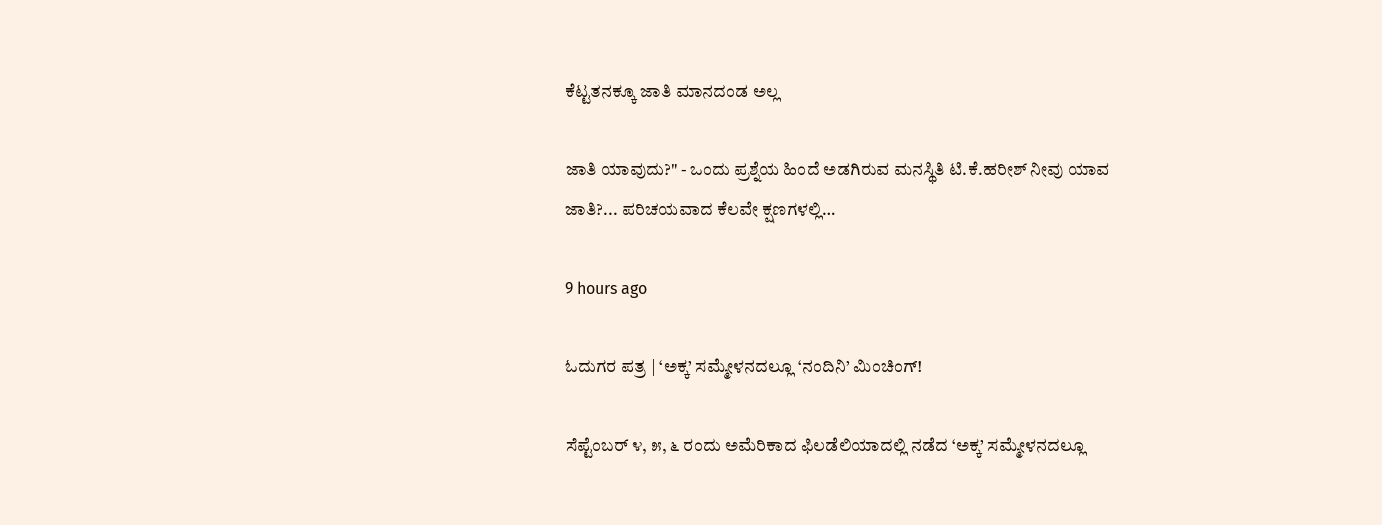ಕೆಟ್ಟತನಕ್ಕೂ ಜಾತಿ ಮಾನದಂಡ ಅಲ್ಲ

ಜಾತಿ ಯಾವುದು?" - ಒಂದು ಪ್ರಶ್ನೆಯ ಹಿಂದೆ ಅಡಗಿರುವ ಮನಸ್ಥಿತಿ ಟಿ.ಕೆ.ಹರೀಶ್ ನೀವು ಯಾವ ಜಾತಿ?... ಪರಿಚಯವಾದ ಕೆಲವೇ ಕ್ಷಣಗಳಲ್ಲಿ…

9 hours ago

ಓದುಗರ ಪತ್ರ | ‘ಅಕ್ಕ’ ಸಮ್ಮೇಳನದಲ್ಲೂ ‘ನಂದಿನಿ’ ಮಿಂಚಿಂಗ್!

ಸೆಪ್ಟೆಂಬರ್ ೪, ೫, ೬ ರಂದು ಅಮೆರಿಕಾದ ಫಿಲಡೆಲಿಯಾದಲ್ಲಿ ನಡೆದ ‘ಅಕ್ಕ’ ಸಮ್ಮೇಳನದಲ್ಲೂ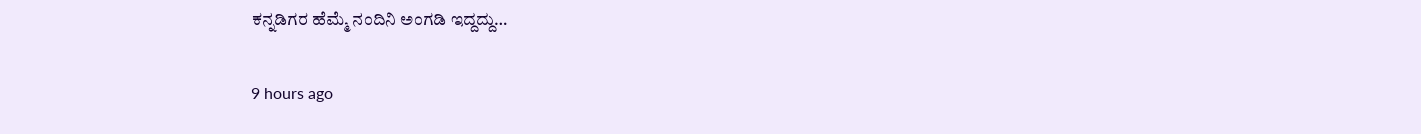ಕನ್ನಡಿಗರ ಹೆಮ್ಮೆ ನಂದಿನಿ ಅಂಗಡಿ ಇದ್ದದ್ದು…

9 hours ago